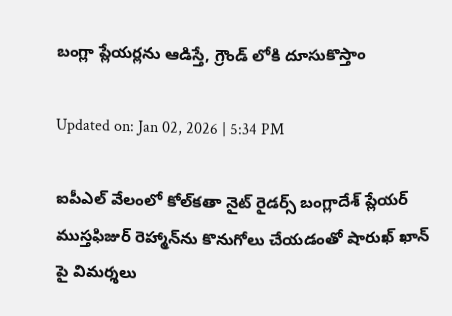బంగ్లా ప్లేయర్లను ఆడిస్తే, గ్రౌండ్ లోకి దూసుకొస్తాం

Updated on: Jan 02, 2026 | 5:34 PM

ఐపీఎల్ వేలంలో కోల్‌కతా నైట్ రైడర్స్ బంగ్లాదేశ్ ప్లేయర్ ముస్తఫిజుర్ రెహ్మాన్‌ను కొనుగోలు చేయడంతో షారుఖ్ ఖాన్ పై విమర్శలు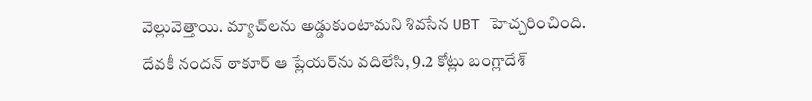వెల్లువెత్తాయి. మ్యాచ్‌లను అడ్డుకుంటామని శివసేన UBT హెచ్చరించింది. దేవకీ నందన్ ఠాకూర్ ఆ ప్లేయర్‌ను వదిలేసి, 9.2 కోట్లు బంగ్లాదేశ్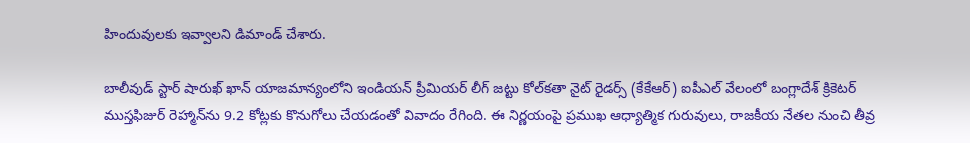హిందువులకు ఇవ్వాలని డిమాండ్ చేశారు.

బాలీవుడ్ స్టార్ షారుఖ్ ఖాన్ యాజమాన్యంలోని ఇండియన్ ప్రీమియర్ లీగ్ జట్టు కోల్‌కతా నైట్ రైడర్స్ (కేకేఆర్) ఐపీఎల్ వేలంలో బంగ్లాదేశ్ క్రికెటర్ ముస్తఫిజుర్ రెహ్మాన్‌ను 9.2 కోట్లకు కొనుగోలు చేయడంతో వివాదం రేగింది. ఈ నిర్ణయంపై ప్రముఖ ఆధ్యాత్మిక గురువులు, రాజకీయ నేతల నుంచి తీవ్ర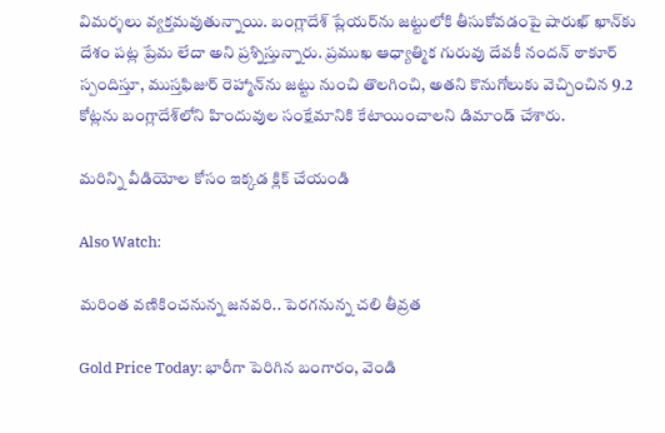విమర్శలు వ్యక్తమవుతున్నాయి. బంగ్లాదేశ్ ప్లేయర్‌ను జట్టులోకి తీసుకోవడంపై షారుఖ్ ఖాన్‌కు దేశం పట్ల ప్రేమ లేదా అని ప్రశ్నిస్తున్నారు. ప్రముఖ ఆధ్యాత్మిక గురువు దేవకీ నందన్ ఠాకూర్ స్పందిస్తూ, ముస్తఫిజుర్ రెహ్మాన్‌ను జట్టు నుంచి తొలగించి, అతని కొనుగోలుకు వెచ్చించిన 9.2 కోట్లను బంగ్లాదేశ్‌లోని హిందువుల సంక్షేమానికి కేటాయించాలని డిమాండ్ చేశారు.

మరిన్ని వీడియోల కోసం ఇక్కడ క్లిక్ చేయండి

Also Watch:

మరింత వణికించనున్న జనవరి.. పెరగనున్న చలి తీవ్రత

Gold Price Today: భారీగా పెరిగిన బంగారం, వెండి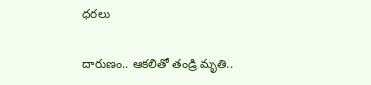ధరలు

దారుణం.. ఆకలితో తండ్రి మృతి..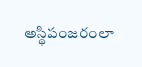అస్థిపంజరంలా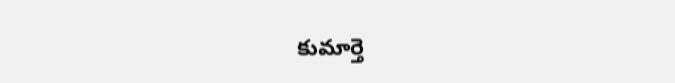కుమార్తె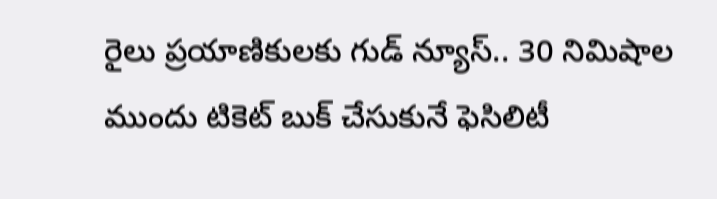రైలు ప్రయాణికులకు గుడ్‌ న్యూస్.. 30 నిమిషాల ముందు టికెట్ బుక్ చేసుకునే ఫెసిలిటీ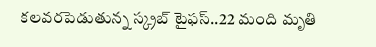కలవరపెడుతున్న స్క్రబ్‌ టైఫస్‌..22 మంది మృతి